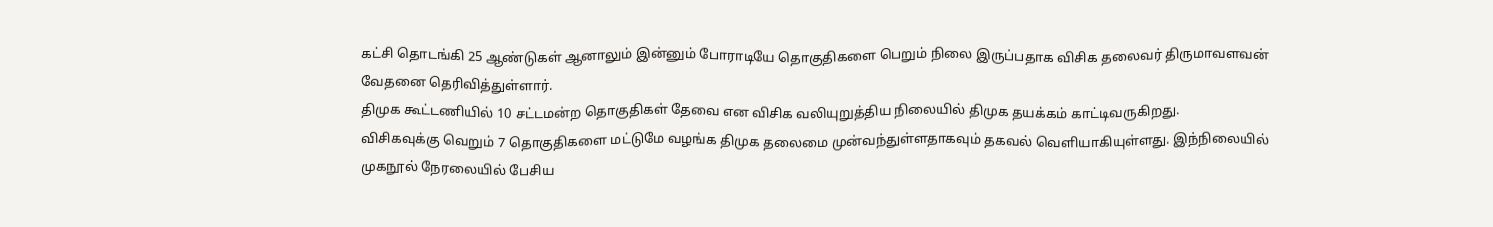கட்சி தொடங்கி 25 ஆண்டுகள் ஆனாலும் இன்னும் போராடியே தொகுதிகளை பெறும் நிலை இருப்பதாக விசிக தலைவர் திருமாவளவன் வேதனை தெரிவித்துள்ளார்.
திமுக கூட்டணியில் 10 சட்டமன்ற தொகுதிகள் தேவை என விசிக வலியுறுத்திய நிலையில் திமுக தயக்கம் காட்டிவருகிறது.
விசிகவுக்கு வெறும் 7 தொகுதிகளை மட்டுமே வழங்க திமுக தலைமை முன்வந்துள்ளதாகவும் தகவல் வெளியாகியுள்ளது. இந்நிலையில் முகநூல் நேரலையில் பேசிய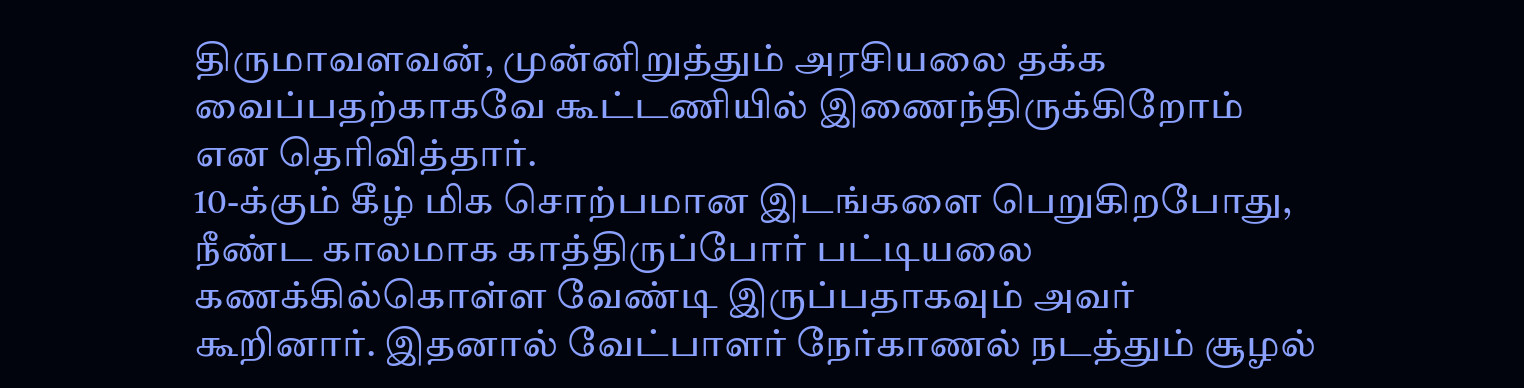திருமாவளவன், முன்னிறுத்தும் அரசியலை தக்க வைப்பதற்காகவே கூட்டணியில் இணைந்திருக்கிறோம் என தெரிவித்தார்.
10-க்கும் கீழ் மிக சொற்பமான இடங்களை பெறுகிறபோது, நீண்ட காலமாக காத்திருப்போர் பட்டியலை கணக்கில்கொள்ள வேண்டி இருப்பதாகவும் அவர் கூறினார். இதனால் வேட்பாளர் நேர்காணல் நடத்தும் சூழல்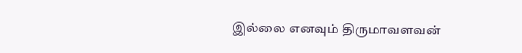இல்லை எனவும் திருமாவளவன்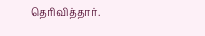தெரிவித்தார்.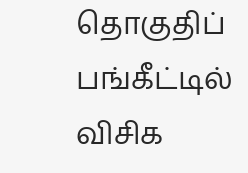தொகுதிப் பங்கீட்டில் விசிக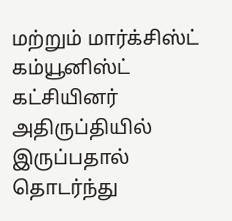மற்றும் மார்க்சிஸ்ட் கம்யூனிஸ்ட் கட்சியினர் அதிருப்தியில் இருப்பதால் தொடர்ந்து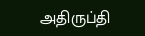அதிருப்தி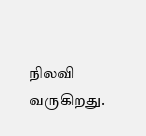நிலவி வருகிறது.